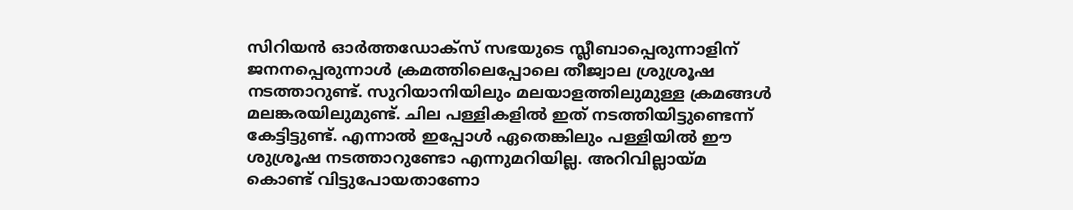സിറിയൻ ഓർത്തഡോക്സ് സഭയുടെ സ്ലീബാപ്പെരുന്നാളിന് ജനനപ്പെരുന്നാൾ ക്രമത്തിലെപ്പോലെ തീജ്വാല ശ്രുശ്രൂഷ നടത്താറുണ്ട്. സുറിയാനിയിലും മലയാളത്തിലുമുള്ള ക്രമങ്ങൾ മലങ്കരയിലുമുണ്ട്. ചില പള്ളികളിൽ ഇത് നടത്തിയിട്ടുണ്ടെന്ന് കേട്ടിട്ടുണ്ട്. എന്നാൽ ഇപ്പോൾ ഏതെങ്കിലും പള്ളിയിൽ ഈ ശുശ്രൂഷ നടത്താറുണ്ടോ എന്നുമറിയില്ല. അറിവില്ലായ്മ കൊണ്ട് വിട്ടുപോയതാണോ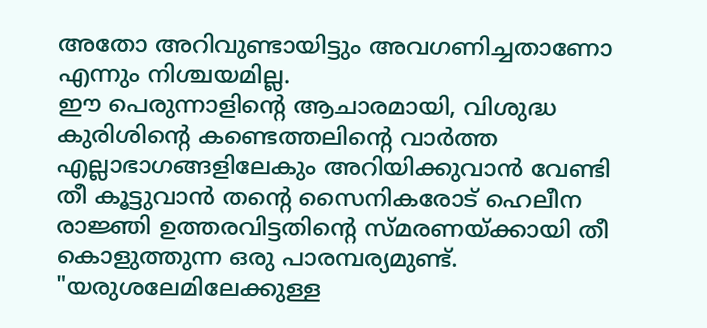അതോ അറിവുണ്ടായിട്ടും അവഗണിച്ചതാണോ എന്നും നിശ്ചയമില്ല.
ഈ പെരുന്നാളിൻ്റെ ആചാരമായി, വിശുദ്ധ കുരിശിൻ്റെ കണ്ടെത്തലിൻ്റെ വാർത്ത എല്ലാഭാഗങ്ങളിലേകും അറിയിക്കുവാൻ വേണ്ടി തീ കൂട്ടുവാൻ തന്റെ സൈനികരോട് ഹെലീന രാജ്ഞി ഉത്തരവിട്ടതിന്റെ സ്മരണയ്ക്കായി തീ കൊളുത്തുന്ന ഒരു പാരമ്പര്യമുണ്ട്. "യരുശലേമിലേക്കുള്ള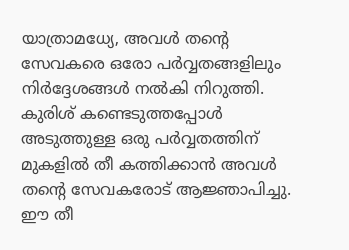യാത്രാമധ്യേ, അവൾ തന്റെ സേവകരെ ഒരോ പർവ്വതങ്ങളിലും നിർദ്ദേശങ്ങൾ നൽകി നിറുത്തി. കുരിശ് കണ്ടെടുത്തപ്പോൾ അടുത്തുള്ള ഒരു പർവ്വതത്തിന് മുകളിൽ തീ കത്തിക്കാൻ അവൾ തന്റെ സേവകരോട് ആജ്ഞാപിച്ചു. ഈ തീ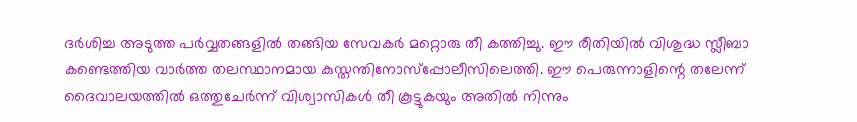ദർശിച്ച അടുത്ത പർവ്വതങ്ങളിൽ തങ്ങിയ സേവകർ മറ്റൊരു തീ കത്തിച്ചു. ഈ രീതിയിൽ വിശുദ്ധ സ്ലീബാ കണ്ടെത്തിയ വാർത്ത തലസ്ഥാനമായ കുസ്തന്തിനോസ്പ്പോലീസിലെത്തി. ഈ പെരുന്നാളിന്റെ തലേന്ന് ദൈവാലയത്തിൽ ഒത്തുചേർന്ന് വിശ്വാസികൾ തീ കൂട്ടുകയും അതിൽ നിന്നും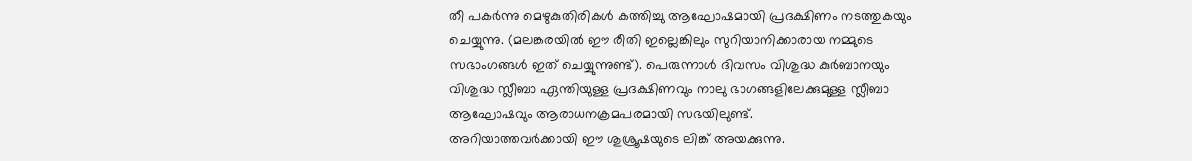തീ പകർന്നു മെഴുകുതിരികൾ കത്തിച്ചു ആഘോഷമായി പ്രദക്ഷിണം നടത്തുകയും ചെയ്യുന്നു. (മലങ്കരയിൽ ഈ രീതി ഇല്ലെങ്കിലും സുറിയാനിക്കാരായ നമ്മുടെ സഭാംഗങ്ങൾ ഇത് ചെയ്യുന്നുണ്ട്). പെരുന്നാൾ ദിവസം വിശുദ്ധ കുർബാനയും വിശുദ്ധ സ്ലീബാ ഏന്തിയുള്ള പ്രദക്ഷിണവും നാലു ഭാഗങ്ങളിലേക്കുമുള്ള സ്ലീബാ ആഘോഷവും ആരാധനക്രമപരമായി സഭയിലുണ്ട്.
അറിയാത്തവർക്കായി ഈ ശുശ്രൂഷയുടെ ലിങ്ക് അയക്കുന്നു.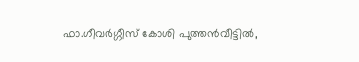ഫാ.ഗീവർഗ്ഗീസ് കോശി പുത്തൻവീട്ടിൽ,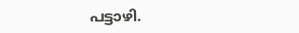പട്ടാഴി.